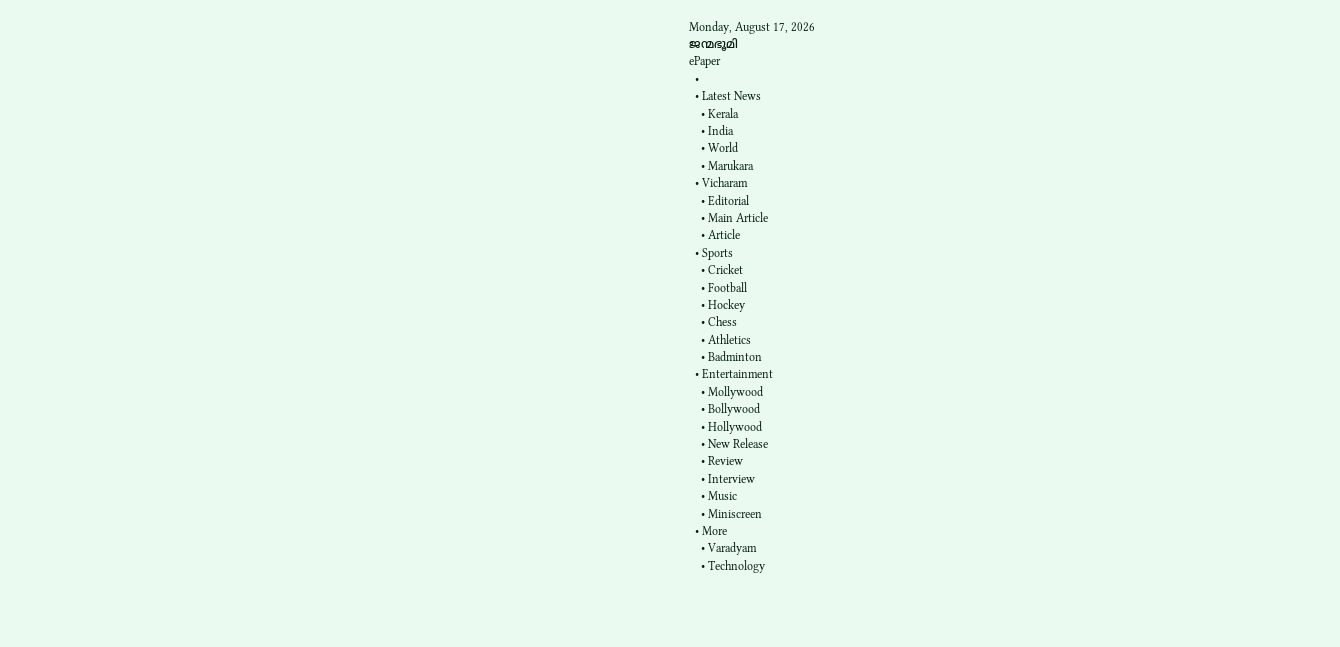Monday, August 17, 2026
ജന്മഭൂമി
ePaper
  •
  • Latest News
    • Kerala
    • India
    • World
    • Marukara
  • Vicharam
    • Editorial
    • Main Article
    • Article
  • Sports
    • Cricket
    • Football
    • Hockey
    • Chess
    • Athletics
    • Badminton
  • Entertainment
    • Mollywood
    • Bollywood
    • Hollywood
    • New Release
    • Review
    • Interview
    • Music
    • Miniscreen
  • More
    • Varadyam
    • Technology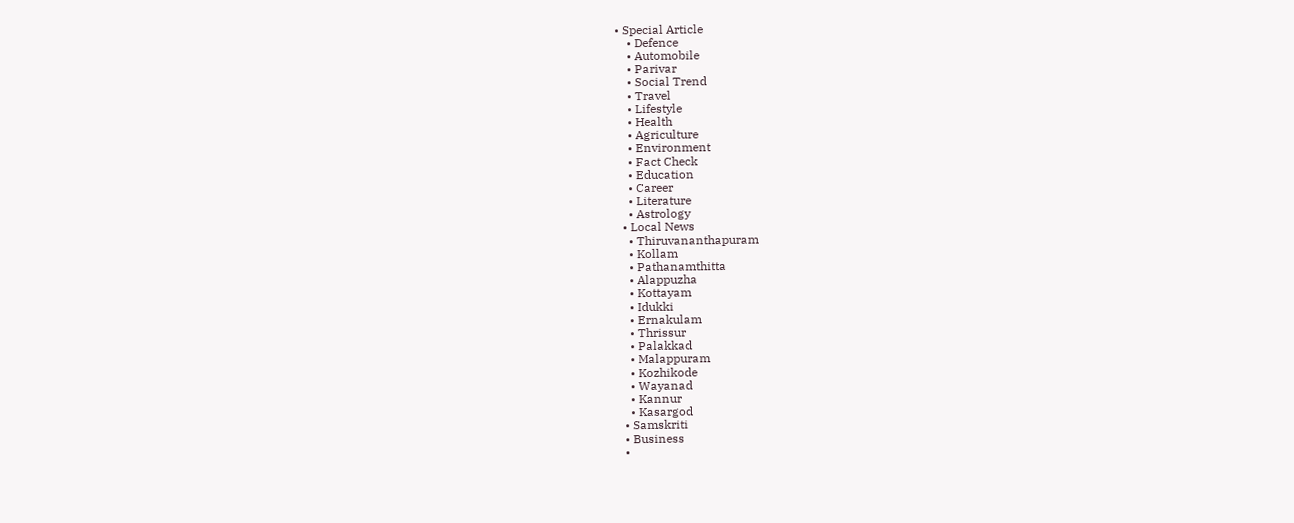• Special Article
    • Defence
    • Automobile
    • Parivar
    • Social Trend
    • Travel
    • Lifestyle
    • Health
    • Agriculture
    • Environment
    • Fact Check
    • Education
    • Career
    • Literature
    • Astrology
  • Local News
    • Thiruvananthapuram
    • Kollam
    • Pathanamthitta
    • Alappuzha
    • Kottayam
    • Idukki
    • Ernakulam
    • Thrissur
    • Palakkad
    • Malappuram
    • Kozhikode
    • Wayanad
    • Kannur
    • Kasargod
  • Samskriti
  • Business
  •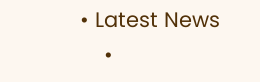• Latest News
    •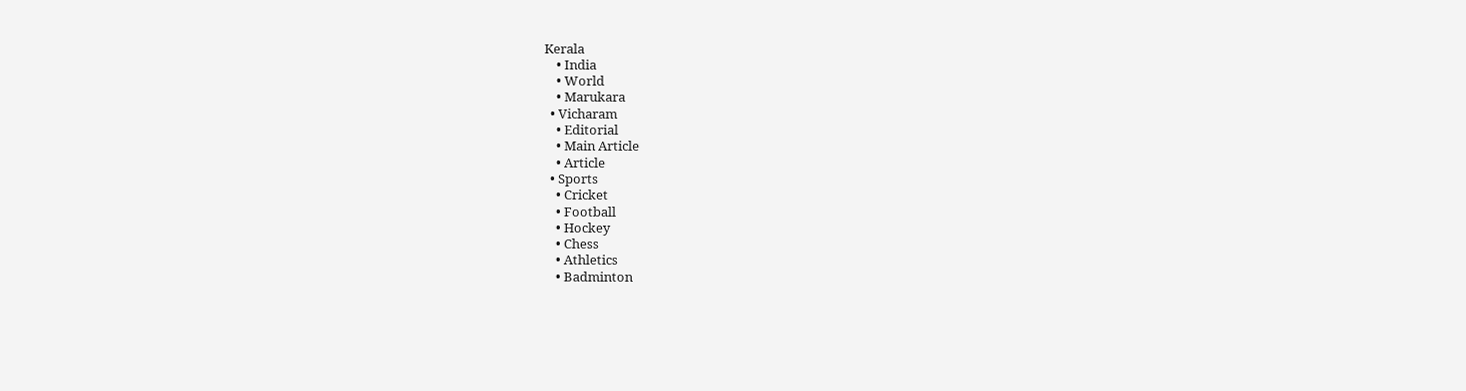Kerala
    • India
    • World
    • Marukara
  • Vicharam
    • Editorial
    • Main Article
    • Article
  • Sports
    • Cricket
    • Football
    • Hockey
    • Chess
    • Athletics
    • Badminton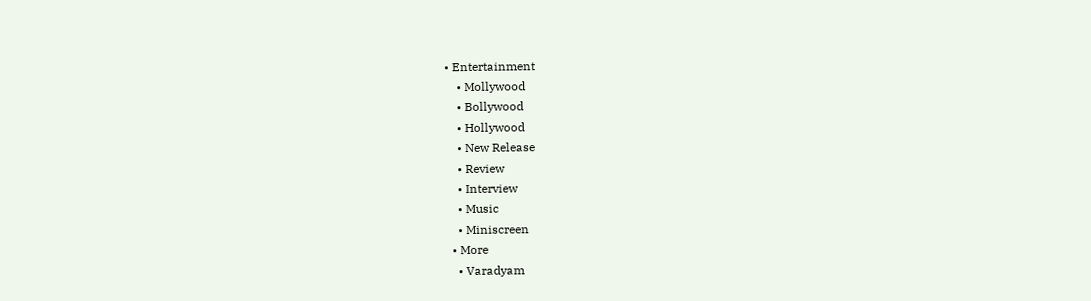• Entertainment
    • Mollywood
    • Bollywood
    • Hollywood
    • New Release
    • Review
    • Interview
    • Music
    • Miniscreen
  • More
    • Varadyam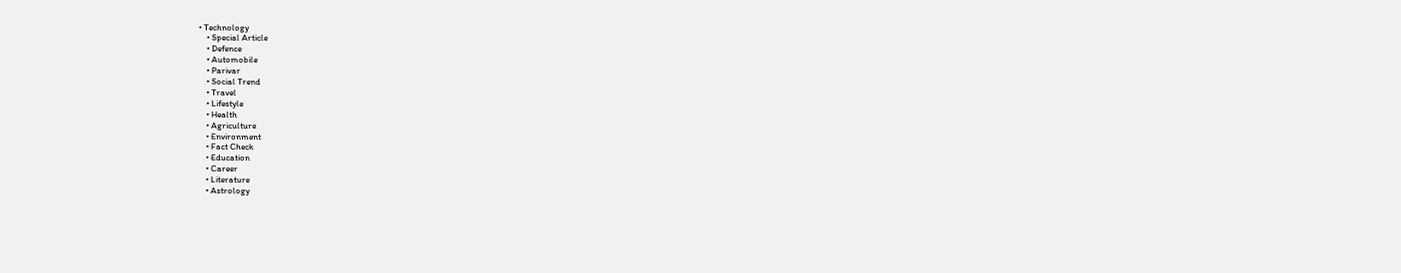• Technology
    • Special Article
    • Defence
    • Automobile
    • Parivar
    • Social Trend
    • Travel
    • Lifestyle
    • Health
    • Agriculture
    • Environment
    • Fact Check
    • Education
    • Career
    • Literature
    • Astrology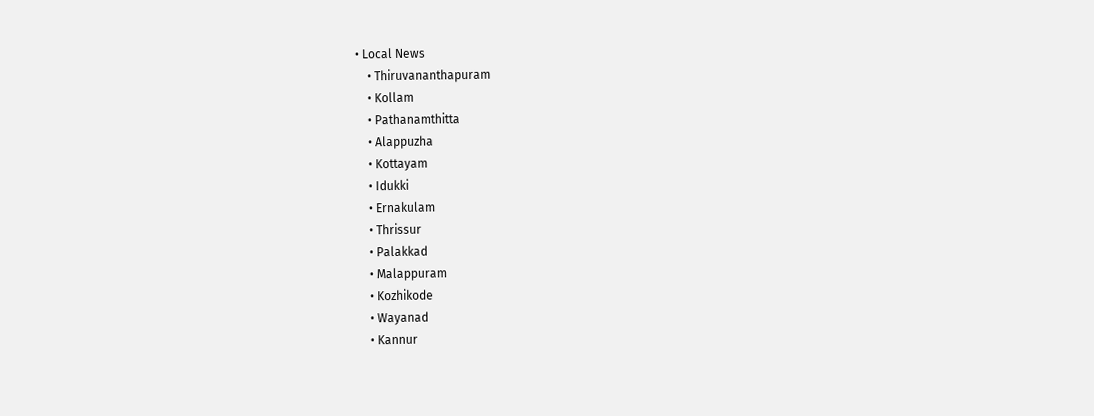• Local News
    • Thiruvananthapuram
    • Kollam
    • Pathanamthitta
    • Alappuzha
    • Kottayam
    • Idukki
    • Ernakulam
    • Thrissur
    • Palakkad
    • Malappuram
    • Kozhikode
    • Wayanad
    • Kannur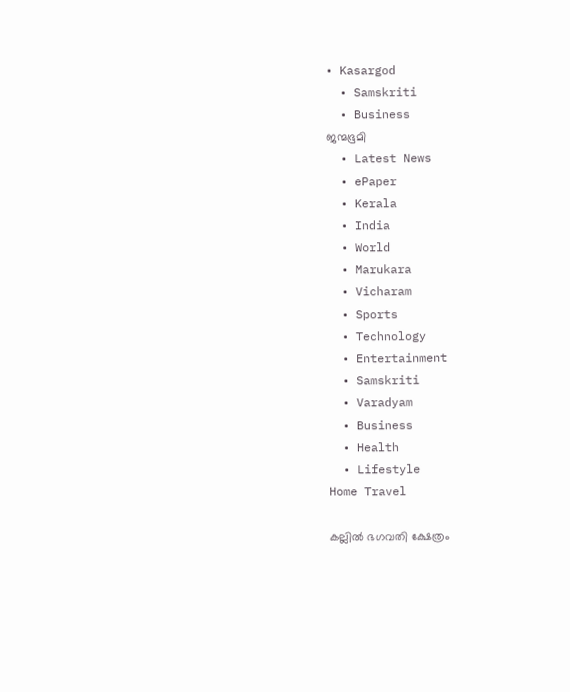• Kasargod
  • Samskriti
  • Business
ജന്മഭൂമി
  • Latest News
  • ePaper
  • Kerala
  • India
  • World
  • Marukara
  • Vicharam
  • Sports
  • Technology
  • Entertainment
  • Samskriti
  • Varadyam
  • Business
  • Health
  • Lifestyle
Home Travel

കല്ലില്‍ ഭഗവതി ക്ഷേത്രം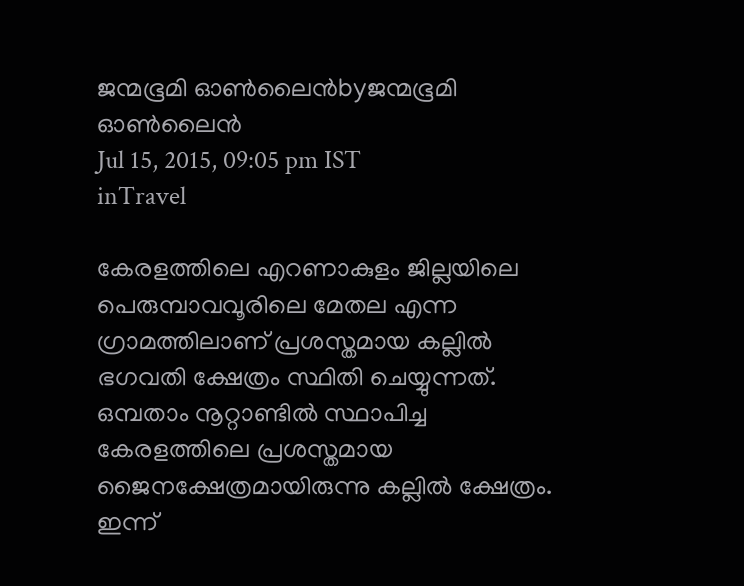ജന്മഭൂമി ഓണ്‍ലൈന്‍byജന്മഭൂമി ഓണ്‍ലൈന്‍
Jul 15, 2015, 09:05 pm IST
inTravel

കേരളത്തിലെ എറണാകുളം ജില്ലയിലെ പെരുമ്പാവവൂരിലെ മേതല എന്ന ഗ്രാമത്തിലാണ് പ്രശസ്തമായ കല്ലില്‍ ഭഗവതി ക്ഷേത്രം സ്ഥിതി ചെയ്യുന്നത്. ഒമ്പതാം നൂറ്റാണ്ടില്‍ സ്ഥാപിച്ച കേരളത്തിലെ പ്രശസ്തമായ ജൈനക്ഷേത്രമായിരുന്നു കല്ലില്‍ ക്ഷേത്രം. ഇന്ന്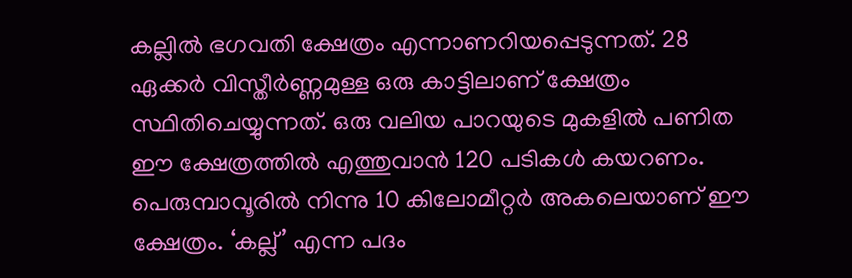കല്ലില്‍ ഭഗവതി ക്ഷേത്രം എന്നാണറിയപ്പെടുന്നത്. 28 ഏക്കര്‍ വിസ്തീര്‍ണ്ണമുള്ള ഒരു കാട്ടിലാണ് ക്ഷേത്രം സ്ഥിതിചെയ്യുന്നത്. ഒരു വലിയ പാറയുടെ മുകളില്‍ പണിത ഈ ക്ഷേത്രത്തില്‍ എത്തുവാന്‍ 120 പടികള്‍ കയറണം. പെരുമ്പാവൂരില്‍ നിന്നു 10 കിലോമീറ്റര്‍ അകലെയാണ് ഈ ക്ഷേത്രം. ‘കല്ല്’ എന്ന പദം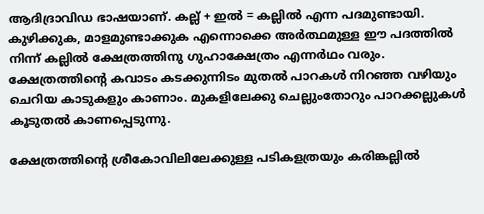ആദിദ്രാവിഡ ഭാഷയാണ്. കല്ല് + ഇല്‍ = കല്ലില്‍ എന്ന പദമുണ്ടായി. കുഴിക്കുക, മാളമുണ്ടാക്കുക എന്നൊക്കെ അര്‍ത്ഥമുള്ള ഈ പദത്തില്‍ നിന്ന് കല്ലില്‍ ക്ഷേത്രത്തിനു ഗുഹാക്ഷേത്രം എന്നര്‍ഥം വരും. ക്ഷേത്രത്തിന്റെ കവാടം കടക്കുന്നിടം മുതല്‍ പാറകള്‍ നിറഞ്ഞ വഴിയും ചെറിയ കാടുകളും കാണാം. മുകളിലേക്കു ചെല്ലുംതോറും പാറക്കല്ലുകള്‍ കൂടുതല്‍ കാണപ്പെടുന്നു.

ക്ഷേത്രത്തിന്റെ ശ്രീകോവിലിലേക്കുള്ള പടികളത്രയും കരിങ്കല്ലില്‍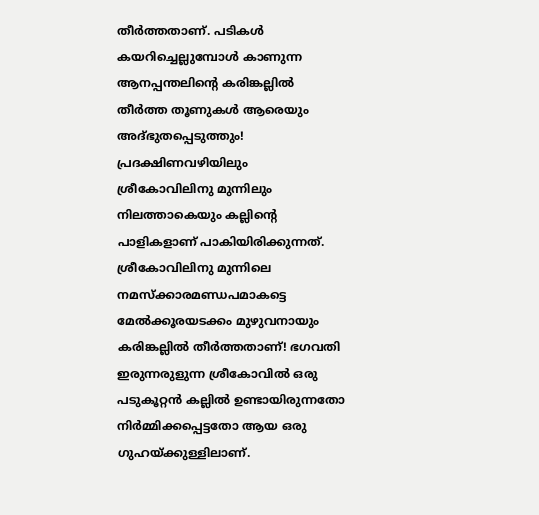തീര്‍ത്തതാണ്. പടികള്‍ കയറിച്ചെല്ലുമ്പോള്‍ കാണുന്ന ആനപ്പന്തലിന്റെ കരിങ്കല്ലില്‍ തീര്‍ത്ത തൂണുകള്‍ ആരെയും അദ്ഭുതപ്പെടുത്തും! പ്രദക്ഷിണവഴിയിലും ശ്രീകോവിലിനു മുന്നിലും നിലത്താകെയും കല്ലിന്റെ പാളികളാണ് പാകിയിരിക്കുന്നത്. ശ്രീകോവിലിനു മുന്നിലെ നമസ്‌ക്കാരമണ്ഡപമാകട്ടെ മേല്‍ക്കൂരയടക്കം മുഴുവനായും കരിങ്കല്ലില്‍ തീര്‍ത്തതാണ്! ഭഗവതി ഇരുന്നരുളുന്ന ശ്രീകോവില്‍ ഒരു പടുകൂറ്റന്‍ കല്ലില്‍ ഉണ്ടായിരുന്നതോ നിര്‍മ്മിക്കപ്പെട്ടതോ ആയ ഒരു ഗുഹയ്‌ക്കുള്ളിലാണ്.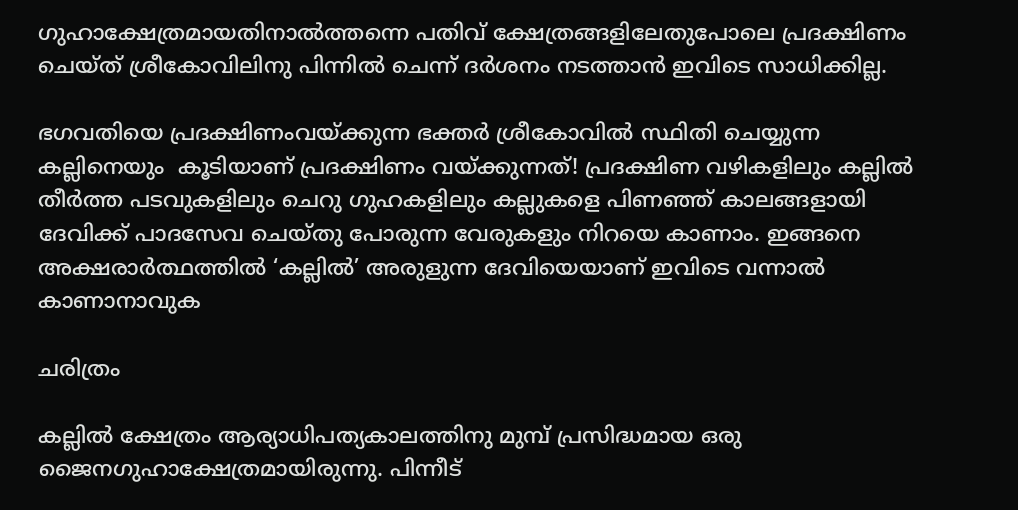ഗുഹാക്ഷേത്രമായതിനാല്‍ത്തന്നെ പതിവ് ക്ഷേത്രങ്ങളിലേതുപോലെ പ്രദക്ഷിണം ചെയ്ത് ശ്രീകോവിലിനു പിന്നില്‍ ചെന്ന് ദര്‍ശനം നടത്താന്‍ ഇവിടെ സാധിക്കില്ല.

ഭഗവതിയെ പ്രദക്ഷിണംവയ്‌ക്കുന്ന ഭക്തര്‍ ശ്രീകോവില്‍ സ്ഥിതി ചെയ്യുന്ന കല്ലിനെയും  കൂടിയാണ് പ്രദക്ഷിണം വയ്‌ക്കുന്നത്! പ്രദക്ഷിണ വഴികളിലും കല്ലില്‍ തീര്‍ത്ത പടവുകളിലും ചെറു ഗുഹകളിലും കല്ലുകളെ പിണഞ്ഞ് കാലങ്ങളായി ദേവിക്ക് പാദസേവ ചെയ്തു പോരുന്ന വേരുകളും നിറയെ കാണാം. ഇങ്ങനെ അക്ഷരാര്‍ത്ഥത്തില്‍ ‘കല്ലില്‍’ അരുളുന്ന ദേവിയെയാണ് ഇവിടെ വന്നാല്‍ കാണാനാവുക

ചരിത്രം

കല്ലില്‍ ക്ഷേത്രം ആര്യാധിപത്യകാലത്തിനു മുമ്പ് പ്രസിദ്ധമായ ഒരു ജൈനഗുഹാക്ഷേത്രമായിരുന്നു. പിന്നീട്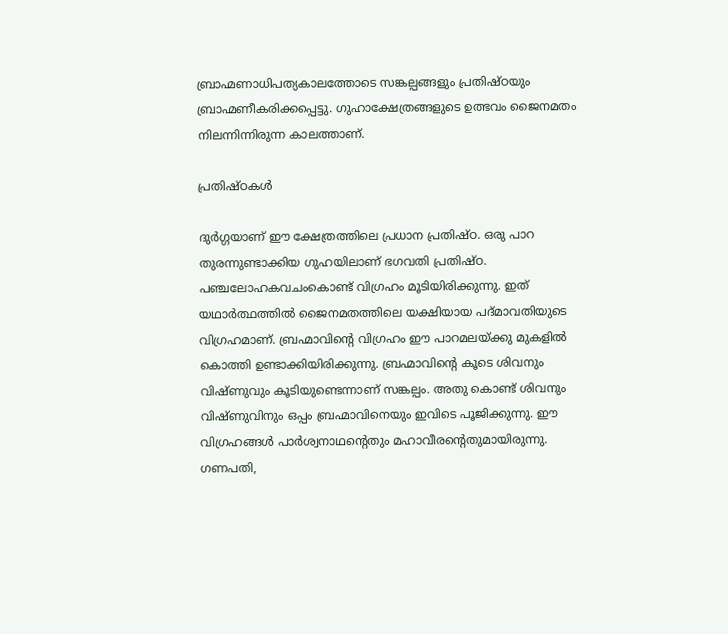ബ്രാഹ്മണാധിപത്യകാലത്തോടെ സങ്കല്പങ്ങളും പ്രതിഷ്ഠയും ബ്രാഹ്മണീകരിക്കപ്പെട്ടു. ഗുഹാക്ഷേത്രങ്ങളുടെ ഉത്ഭവം ജൈനമതം നിലന്നിന്നിരുന്ന കാലത്താണ്.

പ്രതിഷ്ഠകള്‍

ദുര്‍ഗ്ഗയാണ് ഈ ക്ഷേത്രത്തിലെ പ്രധാന പ്രതിഷ്ഠ. ഒരു പാറ തുരന്നുണ്ടാക്കിയ ഗുഹയിലാണ് ഭഗവതി പ്രതിഷ്ഠ. പഞ്ചലോഹകവചംകൊണ്ട് വിഗ്രഹം മൂടിയിരിക്കുന്നു. ഇത് യഥാര്‍ത്ഥത്തില്‍ ജൈനമതത്തിലെ യക്ഷിയായ പദ്മാവതിയുടെ വിഗ്രഹമാണ്. ബ്രഹ്മാവിന്റെ വിഗ്രഹം ഈ പാറമലയ്‌ക്കു മുകളില്‍ കൊത്തി ഉണ്ടാക്കിയിരിക്കുന്നു. ബ്രഹ്മാവിന്റെ കൂടെ ശിവനും വിഷ്ണുവും കൂടിയുണ്ടെന്നാണ് സങ്കല്പം. അതു കൊണ്ട് ശിവനും വിഷ്ണുവിനും ഒപ്പം ബ്രഹ്മാവിനെയും ഇവിടെ പൂജിക്കുന്നു. ഈ വിഗ്രഹങ്ങള്‍ പാര്‍ശ്വനാഥന്റെതും മഹാവീരന്റെതുമായിരുന്നു. ഗണപതി,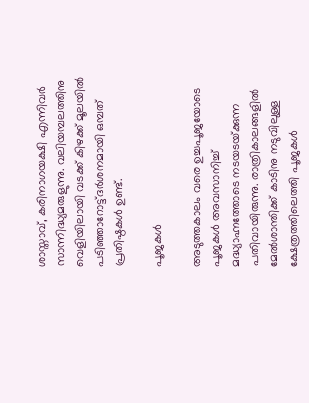ശാസ്താവ്, കരിനാഗയക്ഷി എന്നിവര്‍ സാന്നിദ്ധ്യമരുളുന്നു. വലിയമ്പലത്തിനു വെളിയിലായി വടക്ക് കിഴക്ക് മൂലയില്‍ പടിഞ്ഞാറോട്ട്ദര്‍ശനമായി ഒമ്പത് പ്രതിഷ്ഠകള്‍ ഉണ്ട്.

പൂജകള്‍

അടുത്തകാലം വരെ ഉച്ചപൂജയോടെ പൂജകള്‍ അവസാനിച്ച് മദ്ധ്യാഹ്നത്തോടെ നടയടയ്‌ക്കുന്ന പതിവായിരുന്നു. രാത്രികാലങ്ങളില്‍ മേല്‍ശാന്തിക്ക് കാടിനു നടുവിലുള്ള ക്ഷേത്രത്തിലെത്തി പൂജകള്‍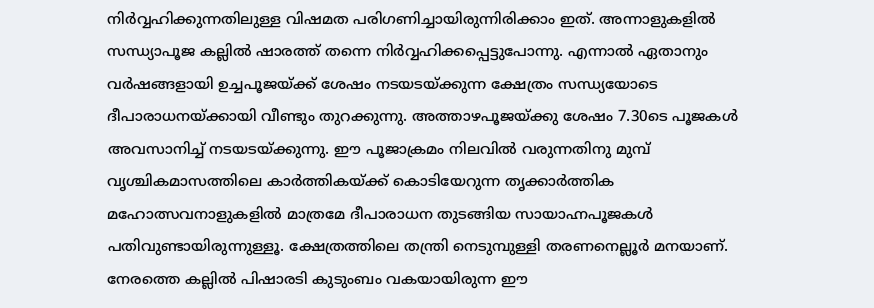നിര്‍വ്വഹിക്കുന്നതിലുള്ള വിഷമത പരിഗണിച്ചായിരുന്നിരിക്കാം ഇത്. അന്നാളുകളില്‍ സന്ധ്യാപൂജ കല്ലില്‍ ഷാരത്ത് തന്നെ നിര്‍വ്വഹിക്കപ്പെട്ടുപോന്നു. എന്നാല്‍ ഏതാനും വര്‍ഷങ്ങളായി ഉച്ചപൂജയ്‌ക്ക് ശേഷം നടയടയ്‌ക്കുന്ന ക്ഷേത്രം സന്ധ്യയോടെ ദീപാരാധനയ്‌ക്കായി വീണ്ടും തുറക്കുന്നു. അത്താഴപൂജയ്‌ക്കു ശേഷം 7.30ടെ പൂജകള്‍ അവസാനിച്ച് നടയടയ്‌ക്കുന്നു. ഈ പൂജാക്രമം നിലവില്‍ വരുന്നതിനു മുമ്പ് വൃശ്ചികമാസത്തിലെ കാര്‍ത്തികയ്‌ക്ക് കൊടിയേറുന്ന തൃക്കാര്‍ത്തിക മഹോത്സവനാളുകളില്‍ മാത്രമേ ദീപാരാധന തുടങ്ങിയ സായാഹ്നപൂജകള്‍ പതിവുണ്ടായിരുന്നുള്ളൂ. ക്ഷേത്രത്തിലെ തന്ത്രി നെടുമ്പുള്ളി തരണനെല്ലൂര്‍ മനയാണ്. നേരത്തെ കല്ലില്‍ പിഷാരടി കുടുംബം വകയായിരുന്ന ഈ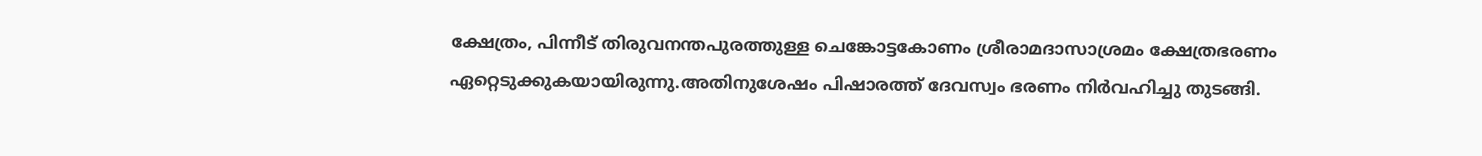ക്ഷേത്രം, പിന്നീട് തിരുവനന്തപുരത്തുള്ള ചെങ്കോട്ടകോണം ശ്രീരാമദാസാശ്രമം ക്ഷേത്രഭരണം ഏറ്റെടുക്കുകയായിരുന്നു.അതിനുശേഷം പിഷാരത്ത് ദേവസ്വം ഭരണം നിര്‍വഹിച്ചു തുടങ്ങി.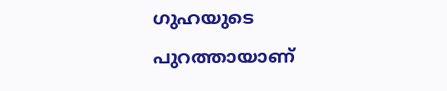ഗുഹയുടെ പുറത്തായാണ്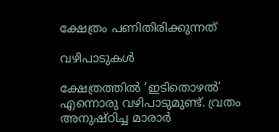ക്ഷേത്രം പണിതിരിക്കുന്നത്

വഴിപാടുകള്‍

ക്ഷേത്രത്തില്‍ ‘ഇടിതൊഴല്‍’ എന്നൊരു വഴിപാടുമുണ്ട്. വ്രതം അനുഷ്ഠിച്ച മാരാര്‍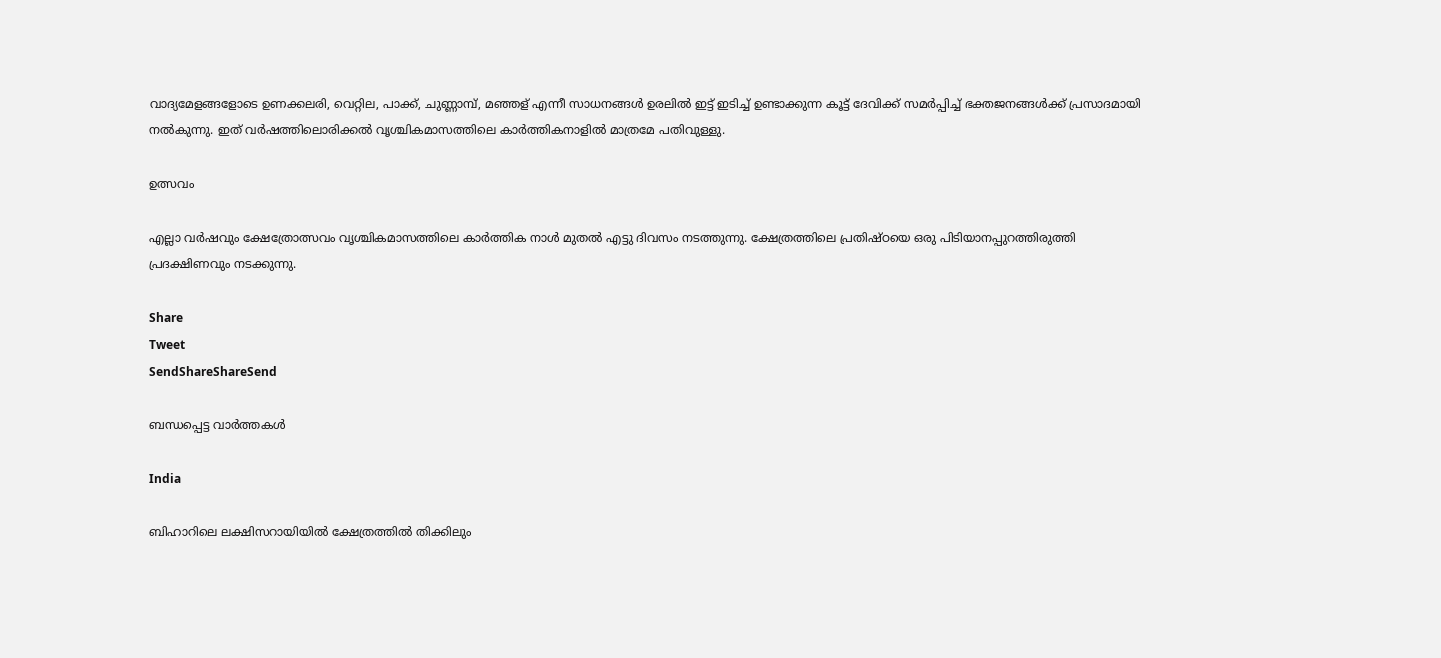വാദ്യമേളങ്ങളോടെ ഉണക്കലരി, വെറ്റില, പാക്ക്, ചുണ്ണാമ്പ്, മഞ്ഞള് എന്നീ സാധനങ്ങള്‍ ഉരലില്‍ ഇട്ട് ഇടിച്ച് ഉണ്ടാക്കുന്ന കൂട്ട് ദേവിക്ക് സമര്‍പ്പിച്ച് ഭക്തജനങ്ങള്‍ക്ക് പ്രസാദമായി നല്‍കുന്നു. ഇത് വര്‍ഷത്തിലൊരിക്കല്‍ വൃശ്ചികമാസത്തിലെ കാര്‍ത്തികനാളില്‍ മാത്രമേ പതിവുള്ളു.

ഉത്സവം

എല്ലാ വര്‍ഷവും ക്ഷേത്രോത്സവം വൃശ്ചികമാസത്തിലെ കാര്‍ത്തിക നാള്‍ മുതല്‍ എട്ടു ദിവസം നടത്തുന്നു. ക്ഷേത്രത്തിലെ പ്രതിഷ്ഠയെ ഒരു പിടിയാനപ്പുറത്തിരുത്തി പ്രദക്ഷിണവും നടക്കുന്നു.

Share
Tweet
SendShareShareSend

ബന്ധപ്പെട്ട വാര്‍ത്തകള്‍

India

ബിഹാറിലെ ലക്ഷിസറായിയിൽ ക്ഷേത്രത്തിൽ തിക്കിലും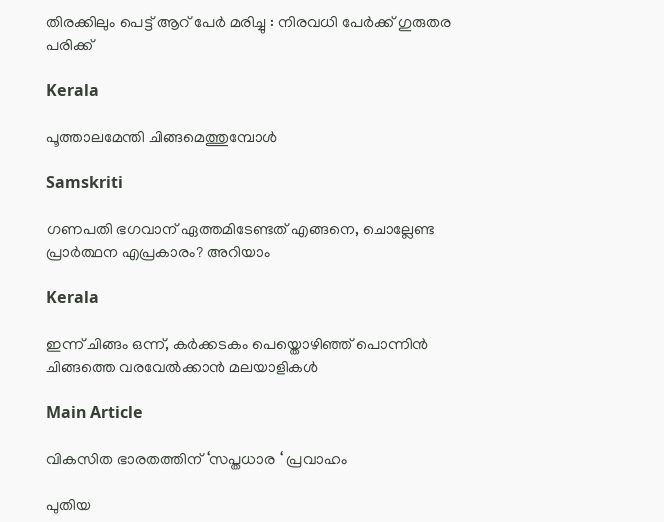തിരക്കിലും പെട്ട് ആറ് പേർ മരിച്ചു : നിരവധി പേർക്ക് ഗുരുതര പരിക്ക്

Kerala

പൂത്താലമേന്തി ചിങ്ങമെത്തുമ്പോള്‍

Samskriti

ഗണപതി ഭഗവാന് ഏത്തമിടേണ്ടത് എങ്ങനെ, ചൊല്ലേണ്ട പ്രാർത്ഥന എപ്രകാരം? അറിയാം

Kerala

ഇന്ന് ചിങ്ങം ഒന്ന്, കർക്കടകം പെയ്തൊഴിഞ്ഞ് പൊന്നിൻ ചിങ്ങത്തെ വരവേൽക്കാൻ മലയാളികൾ

Main Article

വികസിത ഭാരതത്തിന് ‘സപ്തധാര ‘ പ്രവാഹം

പുതിയ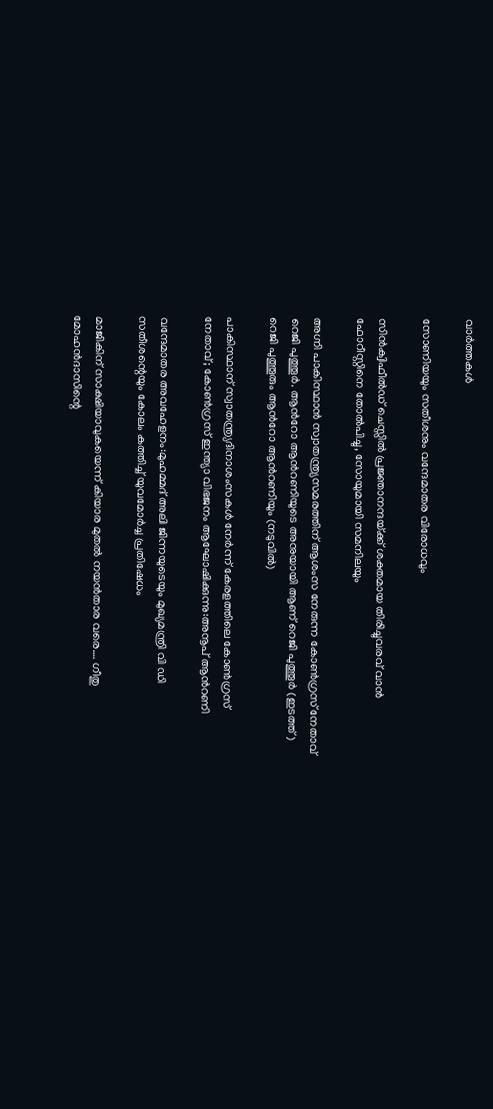വാര്‍ത്തകള്‍

സോണിയയും സതീശനും വന്ദേമാതര വിരോധവും

സിന്‍ക്വിഫീല്‍ഡ് ചെസ്സില്‍ പ്രജ്ഞാനന്ദയ്‌ക്ക് ശക്തമായ തിരിച്ചുവരവ് വാന്‍ ഫോറീസ്റ്റിനെ തോല്‍പിച്ചു, സോയുമായി സമനിലയും

അഗ്നി പാകിസ്ഥാന്‍ സ്വാതന്ത്ര്യസമരത്തിന് ആശംസ നേരുന്ന കോണ്‍ഗ്രസ് നേതാവ് റെജി പുത്തൂര്‍. ആന്‍റോ ആന്‍റണിയുടെ അനുയായി ആണ് റെജി പുത്തൂര്‍ (ഇടത്ത്) റെജി പുത്തൂരും ആന്‍റോ ആന്‍റണിയും (നടുവില്‍)

പാകിസ്ഥാന് സ്വാതന്ത്ര്യദിനാശംസകള്‍ നേര്‍ന്ന് കേരളത്തിലെ കോൺഗ്രസ് നേതാവ്; കോണ്‍ഗ്രസ് ഇന്ത്യാ വിഭജനം ആഘോഷിക്കുന്നു:അനൂപ് ആന്‍റണി

വന്ദേമാതര അവഹേളനം:മുഹമ്മദ് അലി ജിന്നയുടെയും മുഖ്യമന്ത്രി വി ഡി സതീശന്റെയും കോലം കത്തിച്ച് യുവമോർച്ച പ്രതിഷേധം

മാജികിന് സാക്ഷിയാവുകയെന്ന് കിയാര മുതല്‍ നയന്‍താര വരെ…. ഗീതു മോഹന്‍ദാസിന്റെ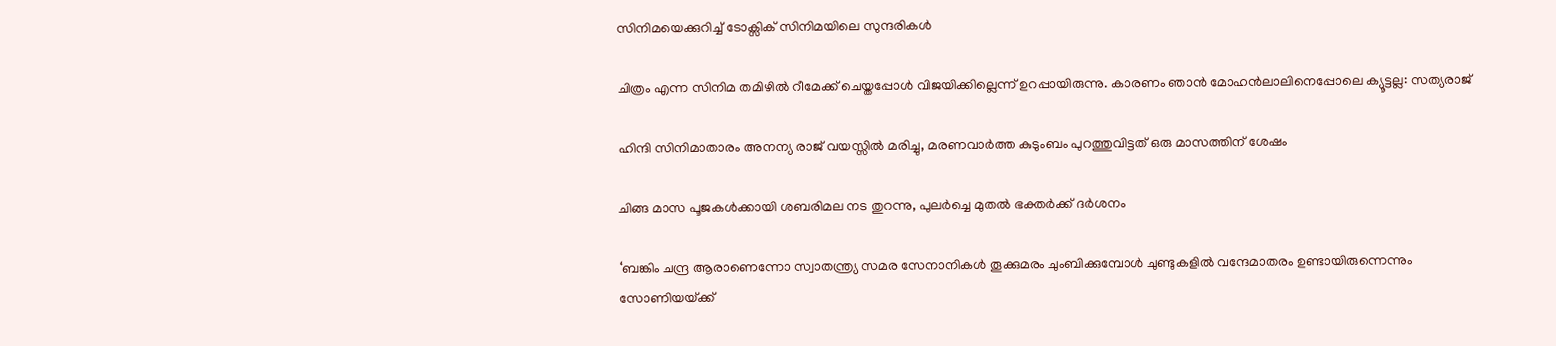സിനിമയെക്കുറിച്ച് ടോക്സിക് സിനിമയിലെ സുന്ദരികള്‍

ചിത്രം എന്ന സിനിമ തമിഴില്‍ റീമേക്ക് ചെയ്തപ്പോള്‍ വിജയിക്കില്ലെന്ന് ഉറപ്പായിരുന്നു. കാരണം ഞാന്‍ മോഹന്‍ലാലിനെപ്പോലെ ക്യൂട്ടല്ല: സത്യരാജ്

ഹിന്ദി സിനിമാതാരം അനന്യ രാജ് വയസ്സില്‍ മരിച്ചു, മരണവാര്‍ത്ത കുടുംബം പുറത്തുവിട്ടത് ഒരു മാസത്തിന് ശേഷം

ചിങ്ങ മാസ പൂജകള്‍ക്കായി ശബരിമല നട തുറന്നു, പുലര്‍ച്ചെ മുതല്‍ ഭക്തര്‍ക്ക് ദര്‍ശനം

‘ബങ്കിം ചന്ദ്ര ആരാണെന്നോ സ്വാതന്ത്ര്യ സമര സേനാനികൾ തൂക്കുമരം ചുംബിക്കുമ്പോൾ ചുണ്ടുകളിൽ വന്ദേമാതരം ഉണ്ടായിരുന്നെന്നും സോണിയയ്‌ക്ക്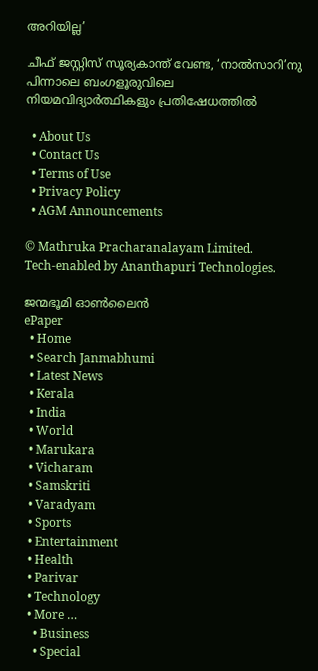അറിയില്ല’

ചീഫ് ജസ്റ്റിസ് സൂര്യകാന്ത് വേണ്ട, ‘നാല്‍സാറി’നു പിന്നാലെ ബംഗളൂരുവിലെ നിയമവിദ്യാര്‍ത്ഥികളും പ്രതിഷേധത്തില്‍

  • About Us
  • Contact Us
  • Terms of Use
  • Privacy Policy
  • AGM Announcements

© Mathruka Pracharanalayam Limited.
Tech-enabled by Ananthapuri Technologies.

ജന്മഭൂമി ഓണ്‍ലൈന്‍
ePaper
  • Home
  • Search Janmabhumi
  • Latest News
  • Kerala
  • India
  • World
  • Marukara
  • Vicharam
  • Samskriti
  • Varadyam
  • Sports
  • Entertainment
  • Health
  • Parivar
  • Technology
  • More …
    • Business
    • Special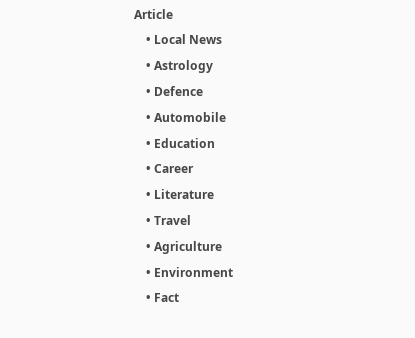Article
    • Local News
    • Astrology
    • Defence
    • Automobile
    • Education
    • Career
    • Literature
    • Travel
    • Agriculture
    • Environment
    • Fact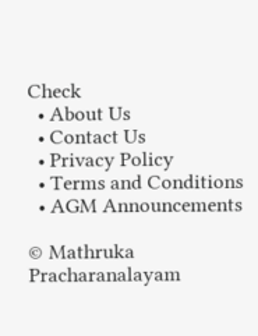Check
  • About Us
  • Contact Us
  • Privacy Policy
  • Terms and Conditions
  • AGM Announcements

© Mathruka Pracharanalayam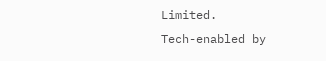Limited.
Tech-enabled by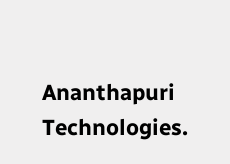Ananthapuri Technologies.